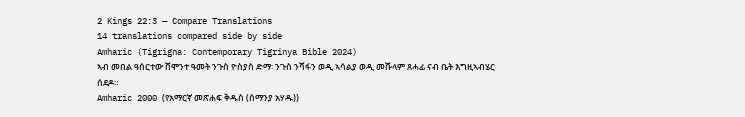2 Kings 22:3 — Compare Translations
14 translations compared side by side
Amharic (Tigrigna: Contemporary Tigrinya Bible 2024)
ኣብ መበል ዓሰርተው ሸሞንተ ዓመት ንጉስ ዮስያስ ድማ፡ ንጉስ ንሻፋን ወዲ ኣሳልያ ወዲ መሹላም ጸሓፊ ናብ ቤት እግዚኣብሄር ሰደዶ።
Amharic 2000 (የአማርኛ መጽሐፍ ቅዱስ (ሰማንያ አሃዱ))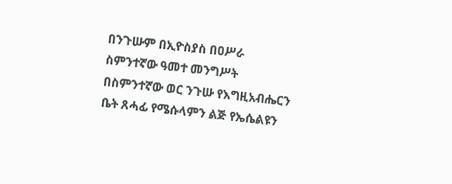በንጉሡም በኢዮስያስ በዐሥራ ስምንተኛው ዓመተ መንግሥት በስምንተኛው ወር ንጉሡ የእግዚአብሔርን ቤት ጸሓፊ የሜሱላምን ልጅ የኤሴልዩን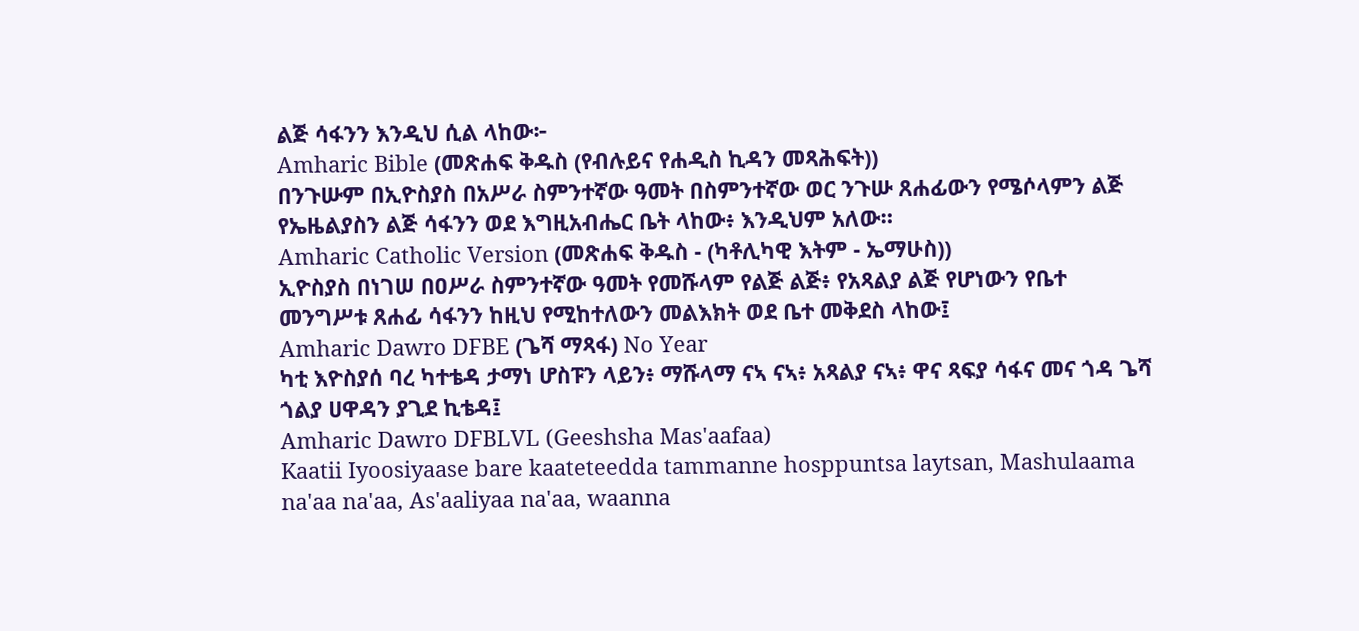ልጅ ሳፋንን እንዲህ ሲል ላከው፦
Amharic Bible (መጽሐፍ ቅዱስ (የብሉይና የሐዲስ ኪዳን መጻሕፍት))
በንጉሡም በኢዮስያስ በአሥራ ስምንተኛው ዓመት በስምንተኛው ወር ንጉሡ ጸሐፊውን የሜሶላምን ልጅ የኤዜልያስን ልጅ ሳፋንን ወደ እግዚአብሔር ቤት ላከው፥ እንዲህም አለው።
Amharic Catholic Version (መጽሐፍ ቅዱስ - (ካቶሊካዊ እትም - ኤማሁስ))
ኢዮስያስ በነገሠ በዐሥራ ስምንተኛው ዓመት የመሹላም የልጅ ልጅ፥ የአጻልያ ልጅ የሆነውን የቤተ መንግሥቱ ጸሐፊ ሳፋንን ከዚህ የሚከተለውን መልእክት ወደ ቤተ መቅደስ ላከው፤
Amharic Dawro DFBE (ጌሻ ማጻፋ) No Year
ካቲ እዮስያሰ ባረ ካተቴዳ ታማነ ሆስፑን ላይን፥ ማሹላማ ናኣ ናኣ፥ አጻልያ ናኣ፥ ዋና ጻፍያ ሳፋና መና ጎዳ ጌሻ ጎልያ ሀዋዳን ያጊደ ኪቴዳ፤
Amharic Dawro DFBLVL (Geeshsha Mas'aafaa)
Kaatii Iyoosiyaase bare kaateteedda tammanne hosppuntsa laytsan, Mashulaama na'aa na'aa, As'aaliyaa na'aa, waanna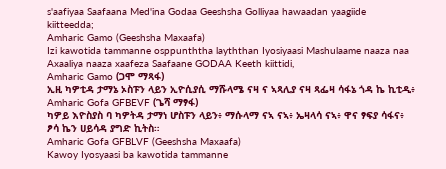s'aafiyaa Saafaana Med'ina Godaa Geeshsha Golliyaa hawaadan yaagiide kiitteedda;
Amharic Gamo (Geeshsha Maxaafa)
Izi kawotida tammanne osppunththa layththan Iyosiyaasi Mashulaame naaza naa Axaaliya naaza xaafeza Saafaane GODAA Keeth kiittidi,
Amharic Gamo (ጋሞ ማጻፋ)
ኢዚ ካዎቲዳ ታማኔ ኦስፑን ላይን ኢዮሲያሲ ማሹላሜ ናዛ ና ኣጻሊያ ናዛ ጻፌዛ ሳፋኔ ጎዳ ኬ ኪቲዲ፥
Amharic Gofa GFBEVF (ጌሻ ማፃፋ)
ካዎይ እዮስያስ ባ ካዎትዳ ታማነ ሆስፑን ላይን፥ ማሱላማ ናኣ ናኣ፥ ኤዛላሳ ናኣ፥ ዋና ፃፍያ ሳፋና፥ ፆሳ ኬን ሀይሳዳ ያግድ ኪትስ።
Amharic Gofa GFBLVF (Geeshsha Maxaafa)
Kawoy Iyosyaasi ba kawotida tammanne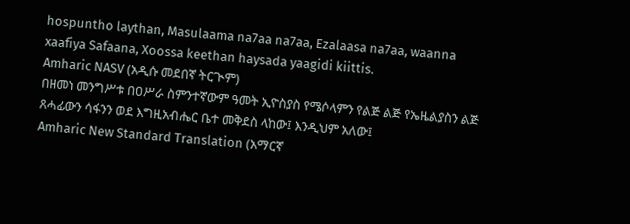hospuntho laythan, Masulaama na7aa na7aa, Ezalaasa na7aa, waanna xaafiya Safaana, Xoossa keethan haysada yaagidi kiittis.
Amharic NASV (አዲሱ መደበኛ ትርጒም)
በዘመነ መንግሥቱ በዐሥራ ስምንተኛውም ዓመት ኢዮስያስ የሜሶላምን የልጅ ልጅ የኤዜልያስን ልጅ ጸሓፊውን ሳፋንን ወደ እግዚአብሔር ቤተ መቅደስ ላከው፤ እንዲህም አለው፤
Amharic New Standard Translation (አማርኛ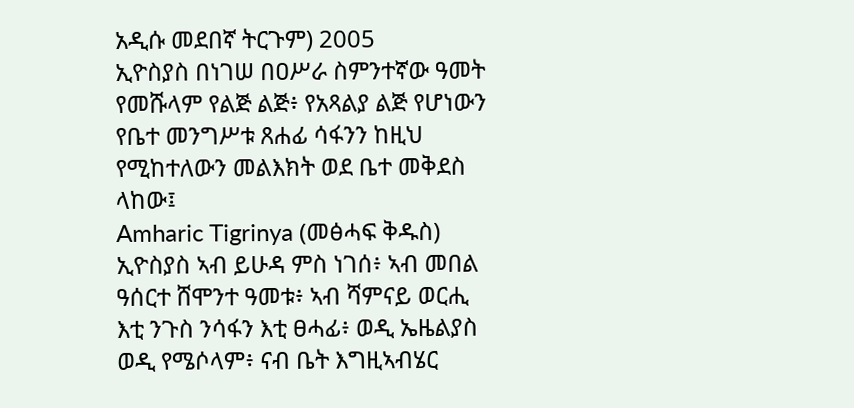አዲሱ መደበኛ ትርጉም) 2005
ኢዮስያስ በነገሠ በዐሥራ ስምንተኛው ዓመት የመሹላም የልጅ ልጅ፥ የአጻልያ ልጅ የሆነውን የቤተ መንግሥቱ ጸሐፊ ሳፋንን ከዚህ የሚከተለውን መልእክት ወደ ቤተ መቅደስ ላከው፤
Amharic Tigrinya (መፅሓፍ ቅዱስ)
ኢዮስያስ ኣብ ይሁዳ ምስ ነገሰ፥ ኣብ መበል ዓሰርተ ሸሞንተ ዓመቱ፥ ኣብ ሻምናይ ወርሒ እቲ ንጉስ ንሳፋን እቲ ፀሓፊ፥ ወዲ ኤዜልያስ ወዲ የሜሶላም፥ ናብ ቤት እግዚኣብሄር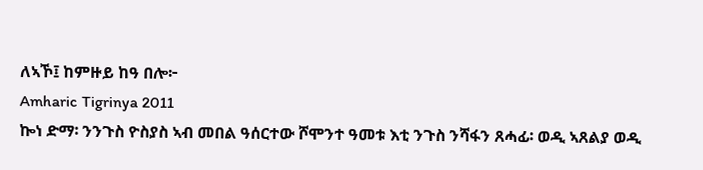ለኣኾ፤ ከምዙይ ከዓ በሎ፦
Amharic Tigrinya 2011
ኰነ ድማ፡ ንንጉስ ዮስያስ ኣብ መበል ዓሰርተው ሾሞንተ ዓመቱ እቲ ንጉስ ንሻፋን ጸሓፊ፡ ወዲ ኣጸልያ ወዲ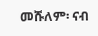መሹለም፡ ናብ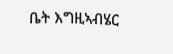ቤት እግዚኣብሄር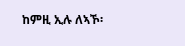ከምዚ ኢሉ ለኣኾ፡